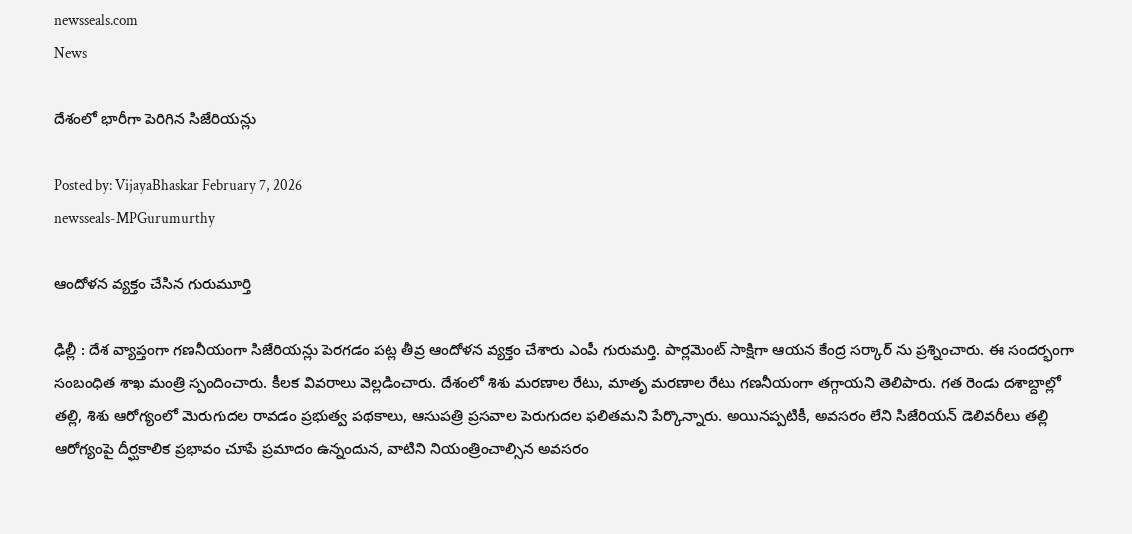newsseals.com
News

దేశంలో భారీగా పెరిగిన సిజేరియ‌న్లు

Posted by: VijayaBhaskar February 7, 2026
newsseals-MPGurumurthy

ఆందోళ‌న వ్య‌క్తం చేసిన గురుమూర్తి

ఢిల్లీ : దేశ వ్యాప్తంగా గ‌ణ‌నీయంగా సిజేరియ‌న్లు పెర‌గ‌డం ప‌ట్ల తీవ్ర ఆందోళ‌న వ్య‌క్తం చేశారు ఎంపీ గురుమ‌ర్తి. పార్ల‌మెంట్ సాక్షిగా ఆయ‌న కేంద్ర స‌ర్కార్ ను ప్ర‌శ్నించారు. ఈ సంద‌ర్భంగా సంబంధిత శాఖ మంత్రి స్పందించారు. కీల‌క వివ‌రాలు వెల్ల‌డించారు. దేశంలో శిశు మరణాల రేటు, మాతృ మరణాల రేటు గణనీయంగా తగ్గాయని తెలిపారు. గత రెండు దశాబ్దాల్లో తల్లి, శిశు ఆరోగ్యంలో మెరుగుదల రావడం ప్రభుత్వ పథకాలు, ఆసుపత్రి ప్రసవాల పెరుగుదల ఫలితమని పేర్కొన్నారు. అయినప్పటికీ, అవసరం లేని సిజేరియన్ డెలివరీలు తల్లి ఆరోగ్యంపై దీర్ఘకాలిక ప్రభావం చూపే ప్రమాదం ఉన్నందున, వాటిని నియంత్రించాల్సిన అవసరం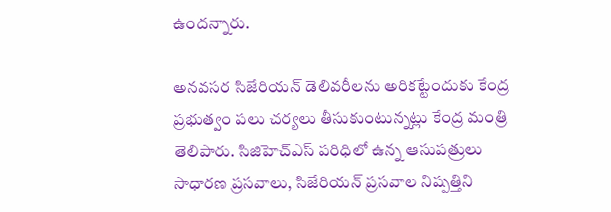ఉందన్నారు.

అనవసర సిజేరియన్ డెలివరీలను అరికట్టేందుకు కేంద్ర ప్రభుత్వం పలు చర్యలు తీసుకుంటున్నట్లు కేంద్ర‌ మంత్రి తెలిపారు. సిజిహెచ్ఎస్ పరిధిలో ఉన్న ఆసుపత్రులు సాధారణ ప్రసవాలు, సిజేరియన్ ప్రసవాల నిష్పత్తిని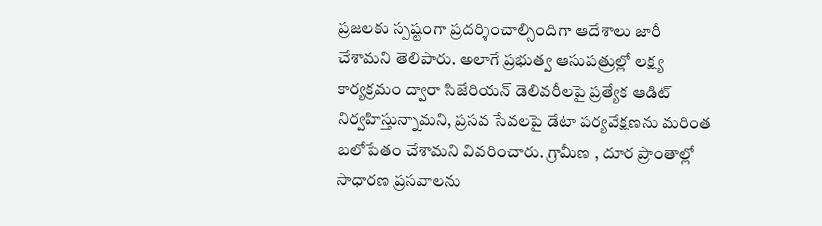ప్రజలకు స్పష్టంగా ప్రదర్శించాల్సిందిగా ఆదేశాలు జారీ చేశామని తెలిపారు. అలాగే ప్రభుత్వ ఆసుపత్రుల్లో లక్ష్య కార్యక్రమం ద్వారా సిజేరియన్ డెలివరీలపై ప్రత్యేక ఆడిట్ నిర్వహిస్తున్నామని, ప్రసవ సేవలపై డేటా పర్యవేక్షణను మరింత బలోపేతం చేశామని వివరించారు. గ్రామీణ , దూర ప్రాంతాల్లో సాధారణ ప్రసవాలను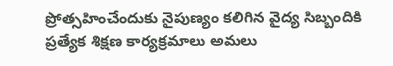ప్రోత్సహించేందుకు నైపుణ్యం కలిగిన వైద్య సిబ్బందికి ప్రత్యేక శిక్షణ కార్యక్రమాలు అమలు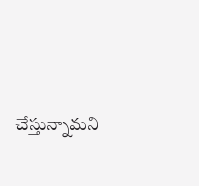చేస్తున్నామని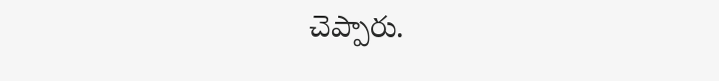చెప్పారు.